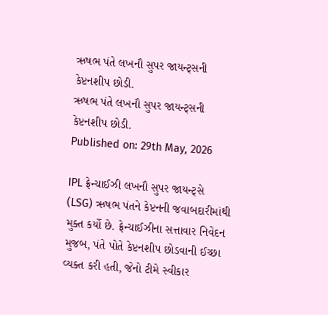ઋષભ પંતે લખનૌ સુપર જાયન્ટ્સની કેપ્ટનશીપ છોડી.
ઋષભ પંતે લખનૌ સુપર જાયન્ટ્સની કેપ્ટનશીપ છોડી.
Published on: 29th May, 2026

IPL ફ્રેન્ચાઈઝી લખનૌ સુપર જાયન્ટ્સે (LSG) ઋષભ પંતને કેપ્ટનની જવાબદારીમાંથી મુક્ત કર્યો છે. ફ્રેન્ચાઈઝીના સત્તાવાર નિવેદન મુજબ, પંતે પોતે કેપ્ટનશીપ છોડવાની ઈચ્છા વ્યક્ત કરી હતી, જેનો ટીમે સ્વીકાર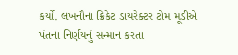કર્યો. લખનૌના ક્રિકેટ ડાયરેક્ટર ટોમ મૂડીએ પંતના નિર્ણયનું સન્માન કરતા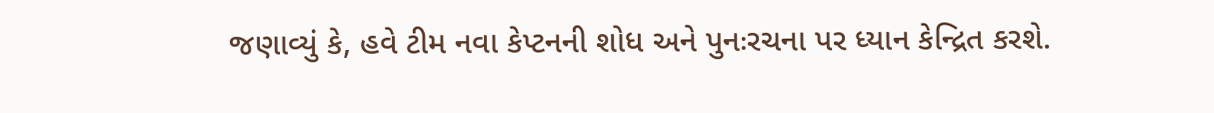જણાવ્યું કે, હવે ટીમ નવા કેપ્ટનની શોધ અને પુનઃરચના પર ધ્યાન કેન્દ્રિત કરશે.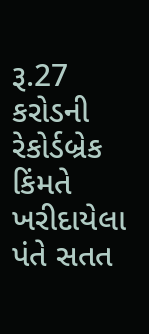રૂ.27 કરોડની રેકોર્ડબ્રેક કિંમતે ખરીદાયેલા પંતે સતત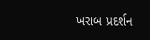ખરાબ પ્રદર્શન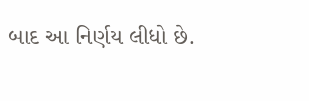બાદ આ નિર્ણય લીધો છે.